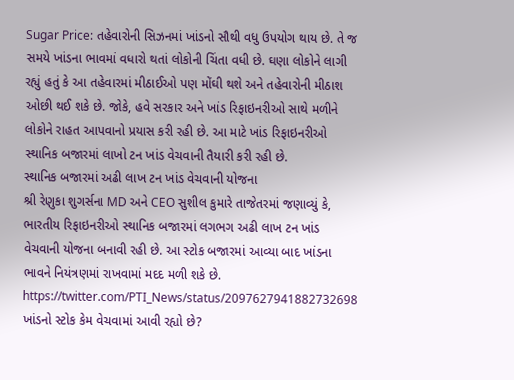Sugar Price: તહેવારોની સિઝનમાં ખાંડનો સૌથી વધુ ઉપયોગ થાય છે. તે જ સમયે ખાંડના ભાવમાં વધારો થતાં લોકોની ચિંતા વધી છે. ઘણા લોકોને લાગી રહ્યું હતું કે આ તહેવારમાં મીઠાઈઓ પણ મોંઘી થશે અને તહેવારોની મીઠાશ ઓછી થઈ શકે છે. જોકે, હવે સરકાર અને ખાંડ રિફાઇનરીઓ સાથે મળીને લોકોને રાહત આપવાનો પ્રયાસ કરી રહી છે. આ માટે ખાંડ રિફાઇનરીઓ સ્થાનિક બજારમાં લાખો ટન ખાંડ વેચવાની તૈયારી કરી રહી છે.
સ્થાનિક બજારમાં અઢી લાખ ટન ખાંડ વેચવાની યોજના
શ્રી રેણુકા શુગર્સના MD અને CEO સુશીલ કુમારે તાજેતરમાં જણાવ્યું કે, ભારતીય રિફાઇનરીઓ સ્થાનિક બજારમાં લગભગ અઢી લાખ ટન ખાંડ વેચવાની યોજના બનાવી રહી છે. આ સ્ટોક બજારમાં આવ્યા બાદ ખાંડના ભાવને નિયંત્રણમાં રાખવામાં મદદ મળી શકે છે.
https://twitter.com/PTI_News/status/2097627941882732698
ખાંડનો સ્ટોક કેમ વેચવામાં આવી રહ્યો છે?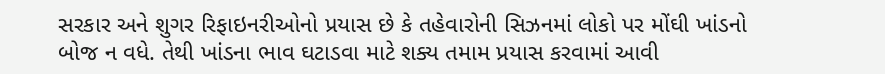સરકાર અને શુગર રિફાઇનરીઓનો પ્રયાસ છે કે તહેવારોની સિઝનમાં લોકો પર મોંઘી ખાંડનો બોજ ન વધે. તેથી ખાંડના ભાવ ઘટાડવા માટે શક્ય તમામ પ્રયાસ કરવામાં આવી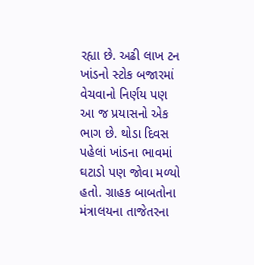રહ્યા છે. અઢી લાખ ટન ખાંડનો સ્ટોક બજારમાં વેચવાનો નિર્ણય પણ આ જ પ્રયાસનો એક ભાગ છે. થોડા દિવસ પહેલાં ખાંડના ભાવમાં ઘટાડો પણ જોવા મળ્યો હતો. ગ્રાહક બાબતોના મંત્રાલયના તાજેતરના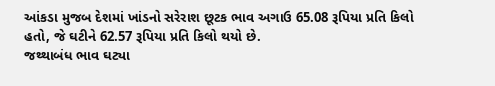આંકડા મુજબ દેશમાં ખાંડનો સરેરાશ છૂટક ભાવ અગાઉ 65.08 રૂપિયા પ્રતિ કિલો હતો, જે ઘટીને 62.57 રૂપિયા પ્રતિ કિલો થયો છે.
જથ્થાબંધ ભાવ ઘટ્યા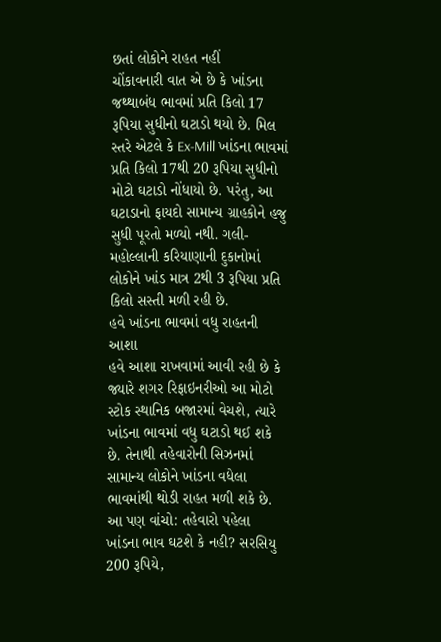છતાં લોકોને રાહત નહીં
ચોંકાવનારી વાત એ છે કે ખાંડના જથ્થાબંધ ભાવમાં પ્રતિ કિલો 17 રૂપિયા સુધીનો ઘટાડો થયો છે. મિલ સ્તરે એટલે કે Ex-Mill ખાંડના ભાવમાં પ્રતિ કિલો 17થી 20 રૂપિયા સુધીનો મોટો ઘટાડો નોંધાયો છે. પરંતુ, આ ઘટાડાનો ફાયદો સામાન્ય ગ્રાહકોને હજુ સુધી પૂરતો મળ્યો નથી. ગલી-મહોલ્લાની કરિયાણાની દુકાનોમાં લોકોને ખાંડ માત્ર 2થી 3 રૂપિયા પ્રતિ કિલો સસ્તી મળી રહી છે.
હવે ખાંડના ભાવમાં વધુ રાહતની આશા
હવે આશા રાખવામાં આવી રહી છે કે જ્યારે શગર રિફાઇનરીઓ આ મોટો સ્ટોક સ્થાનિક બજારમાં વેચશે, ત્યારે ખાંડના ભાવમાં વધુ ઘટાડો થઈ શકે છે. તેનાથી તહેવારોની સિઝનમાં સામાન્ય લોકોને ખાંડના વધેલા ભાવમાંથી થોડી રાહત મળી શકે છે.
આ પણ વાંચો: તહેવારો પહેલા ખાંડના ભાવ ઘટશે કે નહી? સરસિયુ 200 રૂપિયે,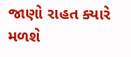જાણો રાહત ક્યારે મળશે